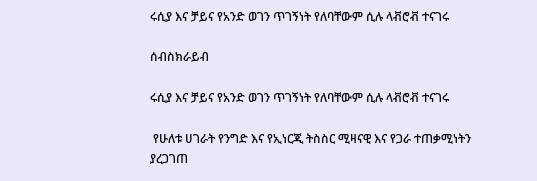ሩሲያ እና ቻይና የአንድ ወገን ጥገኝነት የለባቸውም ሲሉ ላቭሮቭ ተናገሩ

ሰብስክራይብ

ሩሲያ እና ቻይና የአንድ ወገን ጥገኝነት የለባቸውም ሲሉ ላቭሮቭ ተናገሩ

 የሁለቱ ሀገራት የንግድ እና የኢነርጂ ትስስር ሚዛናዊ እና የጋራ ተጠቃሚነትን ያረጋገጠ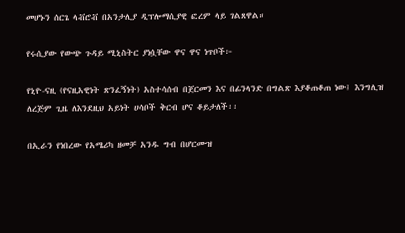መሆኑን ሰርጌ ላቭሮቭ በአንታሊያ ዲፕሎማሲያዊ ፎረም ላይ ገልጸዋል።

የሩሲያው የውጭ ጉዳይ ሚኒስትር ያነሷቸው ዋና ዋና ነጥቦች፦

የኒዮ-ናዚ (የናዚአዊነት ጽንፈኝነት) አስተሳሰብ በጀርመን እና በፊንላንድ በግልጽ እያቆጠቆጠ ነው፤ እንግሊዝ ለረጅም ጊዜ ለእንደዚህ አይነት ሀሳቦች ቅርብ ሆና ቆይታለች፡፡

በኢራን የነበረው የአሜሪካ ዘመቻ አንዱ ግብ በሆርሙዝ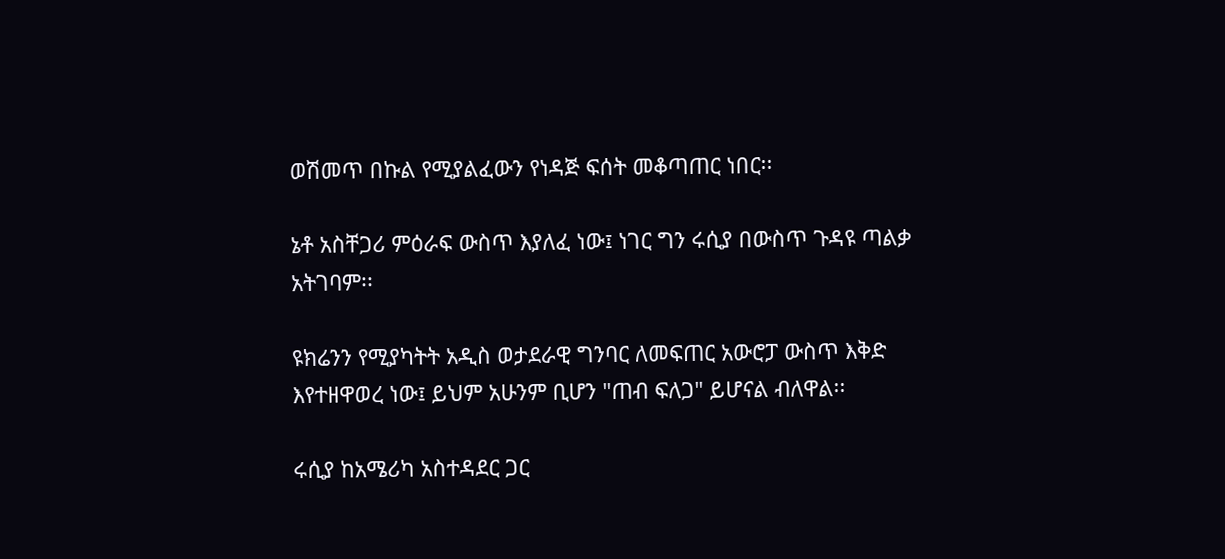ወሽመጥ በኩል የሚያልፈውን የነዳጅ ፍሰት መቆጣጠር ነበር፡፡

ኔቶ አስቸጋሪ ምዕራፍ ውስጥ እያለፈ ነው፤ ነገር ግን ሩሲያ በውስጥ ጉዳዩ ጣልቃ አትገባም፡፡

ዩክሬንን የሚያካትት አዲስ ወታደራዊ ግንባር ለመፍጠር አውሮፓ ውስጥ እቅድ እየተዘዋወረ ነው፤ ይህም አሁንም ቢሆን "ጠብ ፍለጋ" ይሆናል ብለዋል፡፡

ሩሲያ ከአሜሪካ አስተዳደር ጋር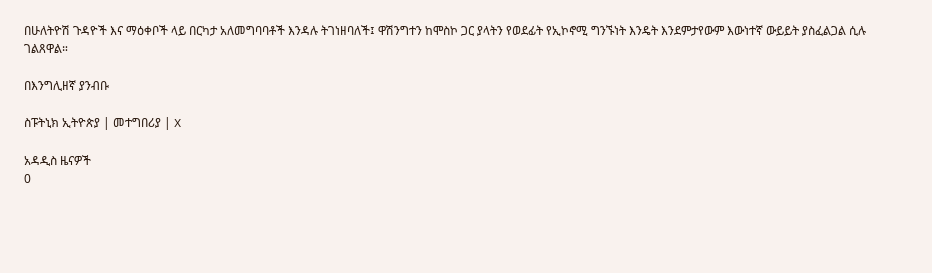በሁለትዮሽ ጉዳዮች እና ማዕቀቦች ላይ በርካታ አለመግባባቶች እንዳሉ ትገነዘባለች፤ ዋሽንግተን ከሞስኮ ጋር ያላትን የወደፊት የኢኮኖሚ ግንኙነት እንዴት እንደምታየውም እውነተኛ ውይይት ያስፈልጋል ሲሉ ገልጸዋል።

በእንግሊዘኛ ያንብቡ

ስፑትኒክ ኢትዮጵያ | መተግበሪያ | X

አዳዲስ ዜናዎች
0